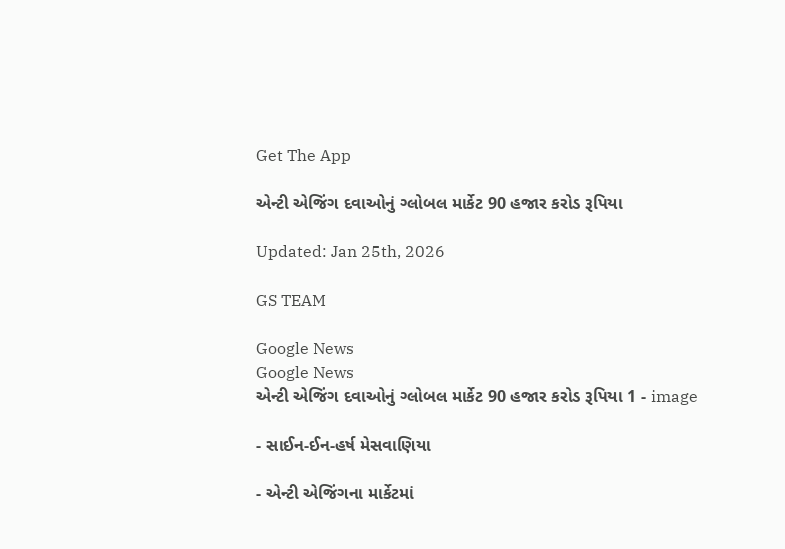Get The App

એન્ટી એજિંગ દવાઓનું ગ્લોબલ માર્કેટ 90 હજાર કરોડ રૂપિયા

Updated: Jan 25th, 2026

GS TEAM

Google News
Google News
એન્ટી એજિંગ દવાઓનું ગ્લોબલ માર્કેટ 90 હજાર કરોડ રૂપિયા 1 - image

- સાઈન-ઈન-હર્ષ મેસવાણિયા

- એન્ટી એજિંગના માર્કેટમાં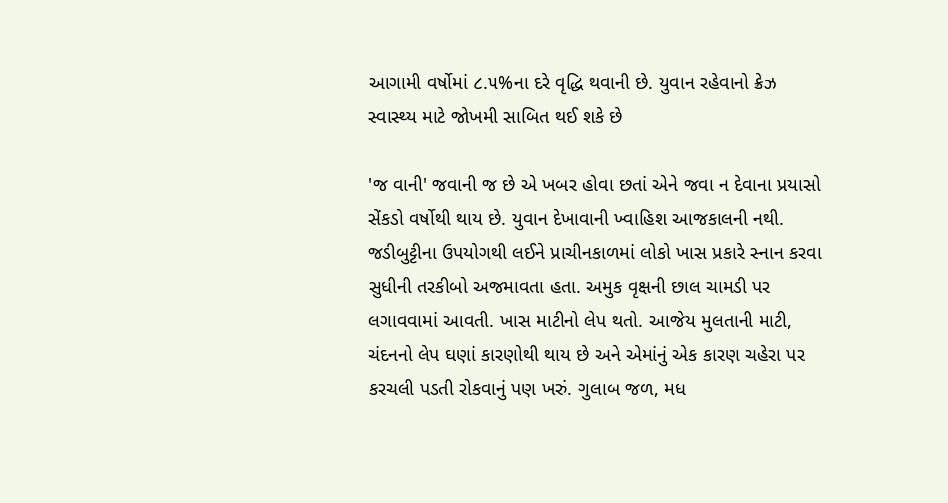આગામી વર્ષોમાં ૮.૫%ના દરે વૃદ્ધિ થવાની છે. યુવાન રહેવાનો ક્રેઝ સ્વાસ્થ્ય માટે જોખમી સાબિત થઈ શકે છે

'જ વાની' જવાની જ છે એ ખબર હોવા છતાં એને જવા ન દેવાના પ્રયાસો સેંકડો વર્ષોથી થાય છે. યુવાન દેખાવાની ખ્વાહિશ આજકાલની નથી. જડીબુટ્ટીના ઉપયોગથી લઈને પ્રાચીનકાળમાં લોકો ખાસ પ્રકારે સ્નાન કરવા સુધીની તરકીબો અજમાવતા હતા. અમુક વૃક્ષની છાલ ચામડી પર લગાવવામાં આવતી. ખાસ માટીનો લેપ થતો. આજેય મુલતાની માટી, ચંદનનો લેપ ઘણાં કારણોથી થાય છે અને એમાંનું એક કારણ ચહેરા પર કરચલી પડતી રોકવાનું પણ ખરું. ગુલાબ જળ, મધ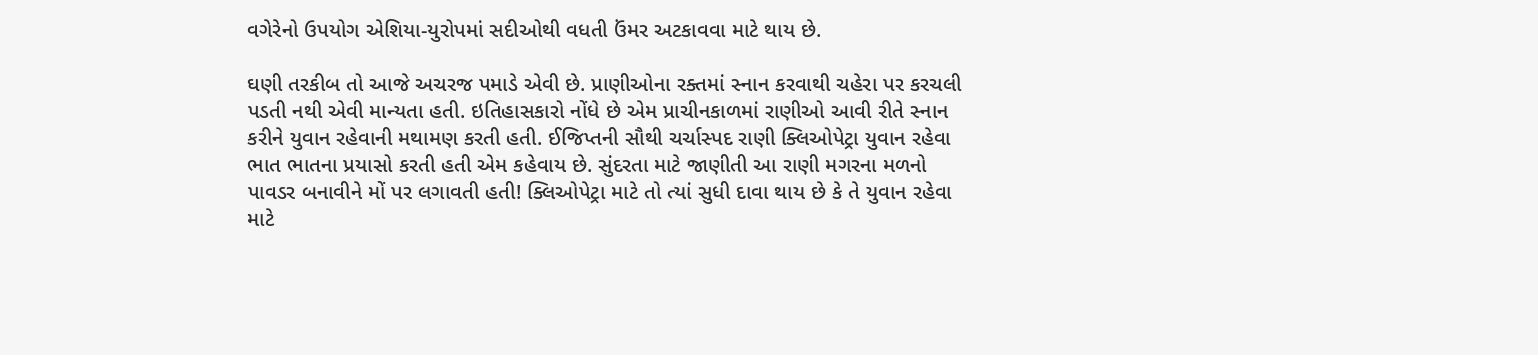વગેરેનો ઉપયોગ એશિયા-યુરોપમાં સદીઓથી વધતી ઉંમર અટકાવવા માટે થાય છે.

ઘણી તરકીબ તો આજે અચરજ પમાડે એવી છે. પ્રાણીઓના રક્તમાં સ્નાન કરવાથી ચહેરા પર કરચલી પડતી નથી એવી માન્યતા હતી. ઇતિહાસકારો નોંધે છે એમ પ્રાચીનકાળમાં રાણીઓ આવી રીતે સ્નાન કરીને યુવાન રહેવાની મથામણ કરતી હતી. ઈજિપ્તની સૌથી ચર્ચાસ્પદ રાણી ક્લિઓપેટ્રા યુવાન રહેવા ભાત ભાતના પ્રયાસો કરતી હતી એમ કહેવાય છે. સુંદરતા માટે જાણીતી આ રાણી મગરના મળનો પાવડર બનાવીને મોં પર લગાવતી હતી! ક્લિઓપેટ્રા માટે તો ત્યાં સુધી દાવા થાય છે કે તે યુવાન રહેવા માટે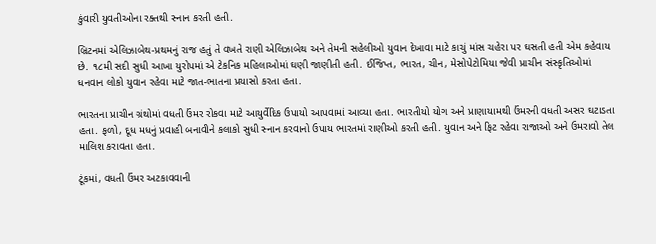કુંવારી યુવતીઓના રક્તથી સ્નાન કરતી હતી.

બ્રિટનમાં એલિઝાબેથ-પ્રથમનું રાજ હતું તે વખતે રાણી એલિઝાબેથ અને તેમની સહેલીઓ યુવાન દેખાવા માટે કાચું માંસ ચહેરા પર ઘસતી હતી એમ કહેવાય છે. ૧૮મી સદી સુધી આખા યુરોપમાં એ ટેકનિક મહિલાઓમાં ઘણી જાણીતી હતી. ઈજિપ્ત, ભારત, ચીન, મેસોપેટોમિયા જેવી પ્રાચીન સંસ્કૃતિઓમાં ધનવાન લોકો યુવાન રહેવા માટે જાત-ભાતના પ્રયાસો કરતા હતા.

ભારતના પ્રાચીન ગ્રંથોમાં વધતી ઉંમર રોકવા માટે આયુર્વેદિક ઉપાયો આપવામાં આવ્યા હતા. ભારતીયો યોગ અને પ્રાણાયામથી ઉંમરની વધતી અસર ઘટાડતા હતા. ફળો, દૂધ મધનું પ્રવાહી બનાવીને કલાકો સુધી સ્નાન કરવાનો ઉપાય ભારતમાં રાણીઓ કરતી હતી. યુવાન અને ફિટ રહેવા રાજાઓ અને ઉમરાવો તેલ માલિશ કરાવતા હતા.

ટૂંકમાં, વધતી ઉંમર અટકાવવાની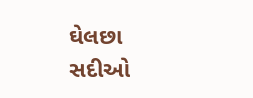ઘેલછા સદીઓ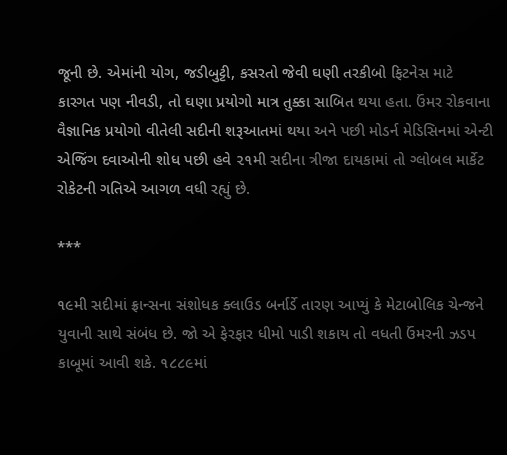જૂની છે. એમાંની યોગ, જડીબુટ્ટી, કસરતો જેવી ઘણી તરકીબો ફિટનેસ માટે કારગત પણ નીવડી, તો ઘણા પ્રયોગો માત્ર તુક્કા સાબિત થયા હતા. ઉંમર રોકવાના વૈજ્ઞાનિક પ્રયોગો વીતેલી સદીની શરૂઆતમાં થયા અને પછી મોડર્ન મેડિસિનમાં એન્ટી એજિંગ દવાઓની શોધ પછી હવે ૨૧મી સદીના ત્રીજા દાયકામાં તો ગ્લોબલ માર્કેટ રોકેટની ગતિએ આગળ વધી રહ્યું છે.

***

૧૯મી સદીમાં ફ્રાન્સના સંશોધક ક્લાઉડ બર્નાર્ડે તારણ આપ્યું કે મેટાબોલિક ચેન્જને યુવાની સાથે સંબંધ છે. જો એ ફેરફાર ધીમો પાડી શકાય તો વધતી ઉંમરની ઝડપ કાબૂમાં આવી શકે. ૧૮૮૯માં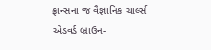ફ્રાન્સના જ વૈજ્ઞાનિક ચાર્લ્સ એડવર્ડ બ્રાઉન-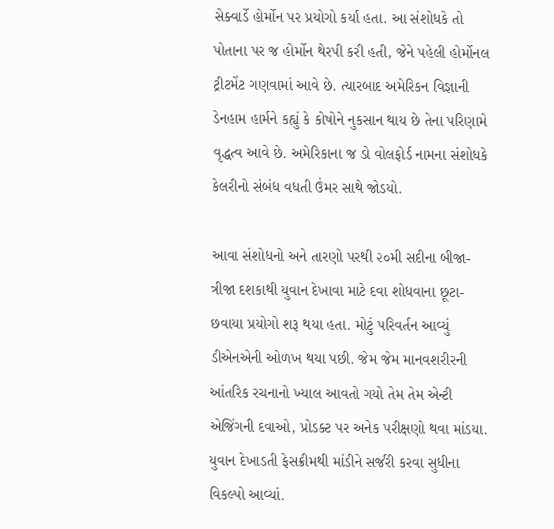સેક્વાર્ડે હોર્મોન પર પ્રયોગો કર્યા હતા. આ સંશોધકે તો પોતાના પર જ હોર્મોન થેરપી કરી હતી, જેને પહેલી હોર્મોનલ ટ્રીટમેંટ ગણવામાં આવે છે. ત્યારબાદ અમેરિકન વિજ્ઞાની ડેનહામ હાર્મને કહ્યું કે કોષોને નુકસાન થાય છે તેના પરિણામે વૃદ્ધત્વ આવે છે. અમેરિકાના જ ડો વોલફોર્ડ નામના સંશોધકે કેલરીનો સંબંધ વધતી ઉંમર સાથે જોડયો.

આવા સંશોધનો અને તારણો પરથી ૨૦મી સદીના બીજા-ત્રીજા દશકાથી યુવાન દેખાવા માટે દવા શોધવાના છૂટા-છવાયા પ્રયોગો શરૂ થયા હતા. મોટું પરિવર્તન આવ્યું ડીએનએની ઓળખ થયા પછી. જેમ જેમ માનવશરીરની આંતરિક રચનાનો ખ્યાલ આવતો ગયો તેમ તેમ એન્ટી એજિંગની દવાઓ, પ્રોડક્ટ પર અનેક પરીક્ષણો થવા માંડયા. યુવાન દેખાડતી ફેસક્રીમથી માંડીને સર્જરી કરવા સુધીના વિકલ્પો આવ્યાં.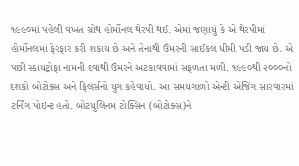૧૯૯૦માં પહેલી વખત ગ્રોથ હોર્મોનલ થેરપી થઈ. એમાં જણાયું કે એ થેરપીમાં હોર્મોનલમાં ફેરફાર કરી શકાય છે અને તેનાથી ઉંમરની સાઈકલ ધીમી પડી જાય છે. એ પછી સ્કાયટ્રોફા નામની દવાથી ઉંમરને અટકાવવામાં સફળતા મળી. ૧૯૯૦થી ૨૦૦૦નો દશકો બોટોક્સ અને ફિલર્સનો યુગ કહેવાયો. આ સમયગાળો એન્ટી એજિંગ સારવારમાં ટર્નિંગ પોઇન્ટ હતો. બોટયુલિનમ ટોક્સિન (બોટોક્સ)ને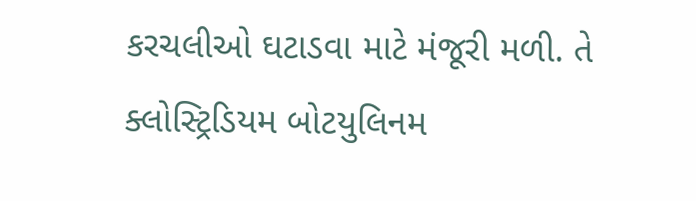કરચલીઓ ઘટાડવા માટે મંજૂરી મળી. તે ક્લોસ્ટ્રિડિયમ બોટયુલિનમ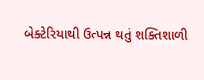બેક્ટેરિયાથી ઉત્પન્ન થતું શક્તિશાળી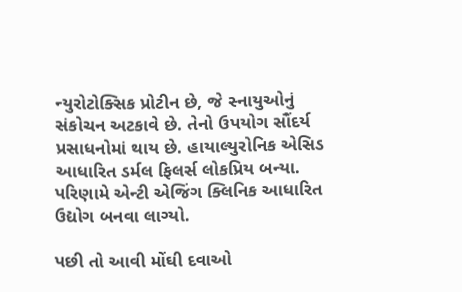ન્યુરોટોક્સિક પ્રોટીન છે, જે સ્નાયુઓનું સંકોચન અટકાવે છે. તેનો ઉપયોગ સૌંદર્ય પ્રસાધનોમાં થાય છે. હાયાલ્યુરોનિક એસિડ આધારિત ડર્મલ ફિલર્સ લોકપ્રિય બન્યા. પરિણામે એન્ટી એજિંગ ક્લિનિક આધારિત ઉદ્યોગ બનવા લાગ્યો.

પછી તો આવી મોંઘી દવાઓ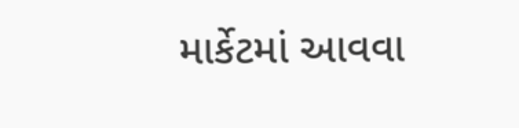માર્કેટમાં આવવા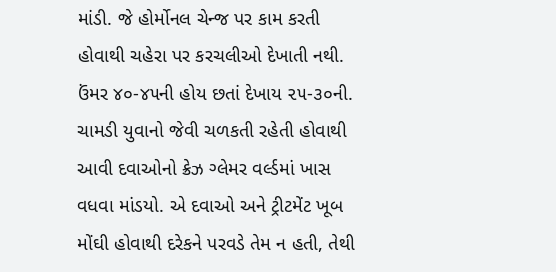માંડી. જે હોર્મોનલ ચેન્જ પર કામ કરતી હોવાથી ચહેરા પર કરચલીઓ દેખાતી નથી. ઉંમર ૪૦-૪૫ની હોય છતાં દેખાય ૨૫-૩૦ની. ચામડી યુવાનો જેવી ચળકતી રહેતી હોવાથી આવી દવાઓનો ક્રેઝ ગ્લેમર વર્લ્ડમાં ખાસ વધવા માંડયો. એ દવાઓ અને ટ્રીટમેંટ ખૂબ મોંઘી હોવાથી દરેકને પરવડે તેમ ન હતી, તેથી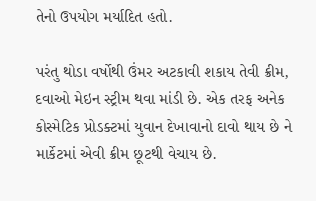તેનો ઉપયોગ મર્યાદિત હતો.

પરંતુ થોડા વર્ષોથી ઉંમર અટકાવી શકાય તેવી ક્રીમ, દવાઓ મેઇન સ્ટ્રીમ થવા માંડી છે. એક તરફ અનેક કોસ્મેટિક પ્રોડક્ટમાં યુવાન દેખાવાનો દાવો થાય છે ને માર્કેટમાં એવી ક્રીમ છૂટથી વેચાય છે.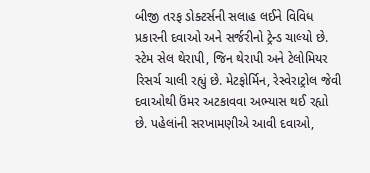બીજી તરફ ડોક્ટર્સની સલાહ લઈને વિવિધ પ્રકારની દવાઓ અને સર્જરીનો ટ્રેન્ડ ચાલ્યો છે. સ્ટેમ સેલ થેરાપી, જિન થેરાપી અને ટેલોમિયર રિસર્ચ ચાલી રહ્યું છે. મેટફોર્મિન, રેસ્વેરાટ્રોલ જેવી દવાઓથી ઉંમર અટકાવવા અભ્યાસ થઈ રહ્યો છે. પહેલાંની સરખામણીએ આવી દવાઓ,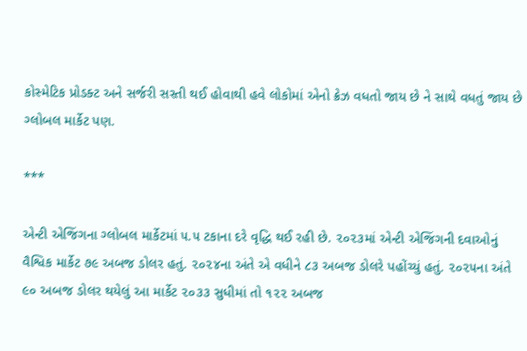કોસ્મેટિક પ્રોડક્ટ અને સર્જરી સસ્તી થઈ હોવાથી હવે લોકોમાં એનો ક્રેઝ વધતો જાય છે ને સાથે વધતું જાય છે ગ્લોબલ માર્કેટ પણ.

***

એન્ટી એજિંગના ગ્લોબલ માર્કેટમાં ૫.૫ ટકાના દરે વૃદ્ધિ થઈ રહી છે. ૨૦૨૩માં એન્ટી એજિંગની દવાઓનું વૈશ્વિક માર્કેટ ૭૯ અબજ ડોલર હતું. ૨૦૨૪ના અંતે એ વધીને ૮૩ અબજ ડોલરે પહોંચ્યું હતું. ૨૦૨૫ના અંતે ૯૦ અબજ ડોલર થયેલું આ માર્કેટ ૨૦૩૩ સુધીમાં તો ૧૨૨ અબજ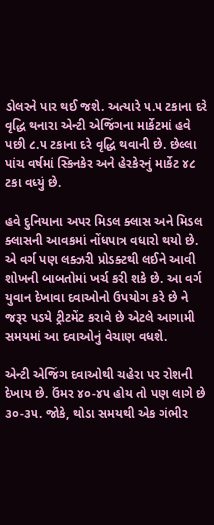ડોલરને પાર થઈ જશે. અત્યારે ૫.૫ ટકાના દરે વૃદ્ધિ થનારા એન્ટી એજિંગના માર્કેટમાં હવે પછી ૮.૫ ટકાના દરે વૃદ્ધિ થવાની છે. છેલ્લા પાંચ વર્ષમાં સ્કિનકેર અને હેરકેરનું માર્કેટ ૪૮ ટકા વધ્યું છે.

હવે દુનિયાના અપર મિડલ ક્લાસ અને મિડલ ક્લાસની આવકમાં નોંધપાત્ર વધારો થયો છે. એ વર્ગ પણ લક્ઝરી પ્રોડક્ટથી લઈને આવી શોખની બાબતોમાં ખર્ચ કરી શકે છે. આ વર્ગ  યુવાન દેખાવા દવાઓનો ઉપયોગ કરે છે ને જરૂર પડયે ટ્રીટમેંટ કરાવે છે એટલે આગામી સમયમાં આ દવાઓનું વેચાણ વધશે.

એન્ટી એજિંગ દવાઓથી ચહેરા પર રોશની દેખાય છે. ઉંમર ૪૦-૪૫ હોય તો પણ લાગે છે ૩૦-૩૫. જોકે, થોડા સમયથી એક ગંભીર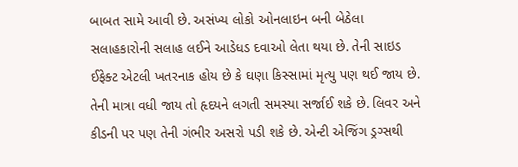બાબત સામે આવી છે. અસંખ્ય લોકો ઓનલાઇન બની બેઠેલા સલાહકારોની સલાહ લઈને આડેધડ દવાઓ લેતા થયા છે. તેની સાઇડ ઈફેક્ટ એટલી ખતરનાક હોય છે કે ઘણા કિસ્સામાં મૃત્યુ પણ થઈ જાય છે. તેની માત્રા વધી જાય તો હૃદયને લગતી સમસ્યા સર્જાઈ શકે છે. લિવર અને કીડની પર પણ તેની ગંભીર અસરો પડી શકે છે. એન્ટી એજિંગ ડ્રગ્સથી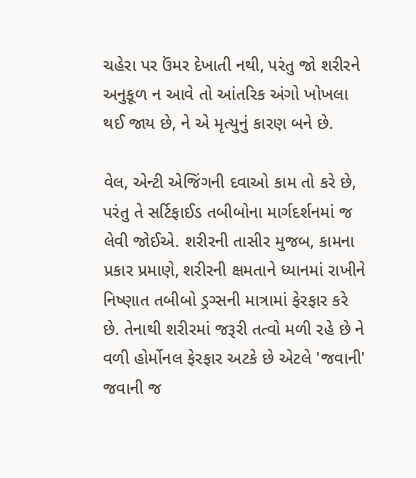ચહેરા પર ઉંમર દેખાતી નથી, પરંતુ જો શરીરને અનુકૂળ ન આવે તો આંતરિક અંગો ખોખલા થઈ જાય છે, ને એ મૃત્યુનું કારણ બને છે.

વેલ, એન્ટી એજિંગની દવાઓ કામ તો કરે છે, પરંતુ તે સર્ટિફાઈડ તબીબોના માર્ગદર્શનમાં જ લેવી જોઈએ. શરીરની તાસીર મુજબ, કામના પ્રકાર પ્રમાણે, શરીરની ક્ષમતાને ધ્યાનમાં રાખીને નિષ્ણાત તબીબો ડ્રગ્સની માત્રામાં ફેરફાર કરે છે. તેનાથી શરીરમાં જરૂરી તત્વો મળી રહે છે ને વળી હોર્મોનલ ફેરફાર અટકે છે એટલે 'જવાની' જવાની જ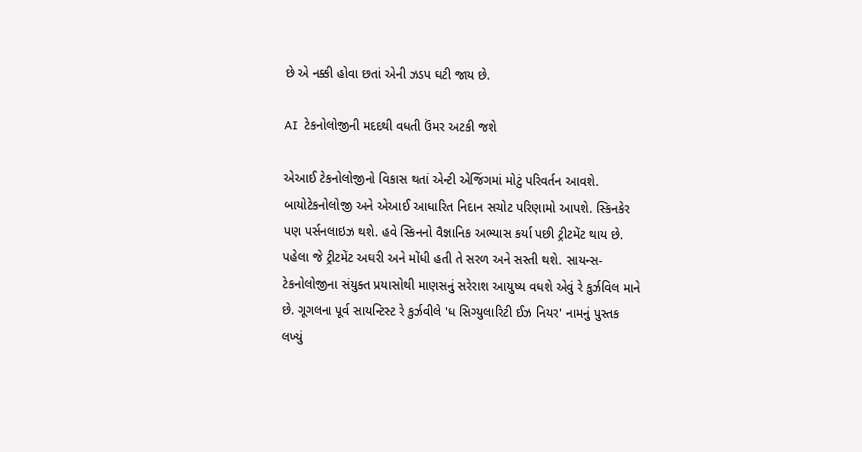છે એ નક્કી હોવા છતાં એની ઝડપ ઘટી જાય છે.

AI  ટેકનોલોજીની મદદથી વધતી ઉંમર અટકી જશે

એઆઈ ટેકનોલોજીનો વિકાસ થતાં એન્ટી એજિંગમાં મોટું પરિવર્તન આવશે. બાયોટેકનોલોજી અને એઆઈ આધારિત નિદાન સચોટ પરિણામો આપશે. સ્કિનકેર પણ પર્સનલાઇઝ થશે. હવે સ્કિનનો વૈજ્ઞાનિક અભ્યાસ કર્યા પછી ટ્રીટમેંટ થાય છે. પહેલા જે ટ્રીટમેંટ અઘરી અને મોંધી હતી તે સરળ અને સસ્તી થશે. સાયન્સ-ટેકનોલોજીના સંયુક્ત પ્રયાસોથી માણસનું સરેરાશ આયુષ્ય વધશે એવું રે કુર્ઝવિલ માને છે. ગૂગલના પૂર્વ સાયન્ટિસ્ટ રે કુર્ઝવીલે 'ધ સિગ્યુલારિટી ઈઝ નિયર' નામનું પુસ્તક લખ્યું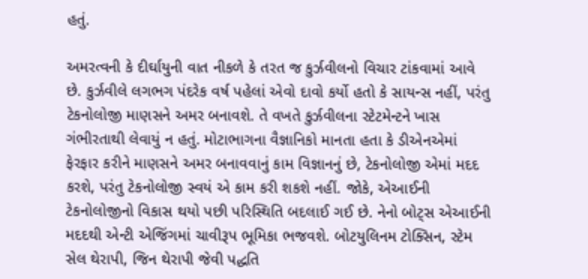હતું.

અમરત્વની કે દીર્ઘાયુની વાત નીકળે કે તરત જ કુર્ઝવીલનો વિચાર ટાંકવામાં આવે છે. કુર્ઝવીલે લગભગ પંદરેક વર્ષ પહેલાં એવો દાવો કર્યો હતો કે સાયન્સ નહીં, પરંતુ ટેકનોલોજી માણસને અમર બનાવશે. તે વખતે કુર્ઝવીલના સ્ટેટમેન્ટને ખાસ ગંભીરતાથી લેવાયું ન હતું. મોટાભાગના વૈજ્ઞાનિકો માનતા હતા કે ડીએનએમાં ફેરફાર કરીને માણસને અમર બનાવવાનું કામ વિજ્ઞાનનું છે, ટેકનોલોજી એમાં મદદ કરશે, પરંતુ ટેકનોલોજી સ્વયં એ કામ કરી શકશે નહીં. જોકે, એઆઈની ટેકનોલોજીનો વિકાસ થયો પછી પરિસ્થિતિ બદલાઈ ગઈ છે. નેનો બોટ્સ એઆઈની મદદથી એન્ટી એજિંગમાં ચાવીરૂપ ભૂમિકા ભજવશે. બોટયુલિનમ ટોક્સિન, સ્ટેમ સેલ થેરાપી, જિન થેરાપી જેવી પદ્ધતિ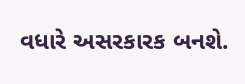વધારે અસરકારક બનશે.